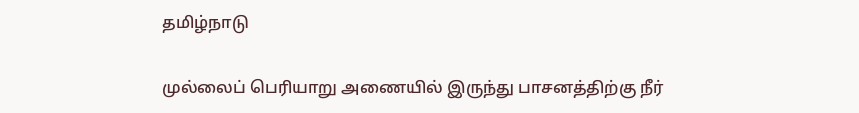தமிழ்நாடு

முல்லைப் பெரியாறு அணையில் இருந்து பாசனத்திற்கு நீர்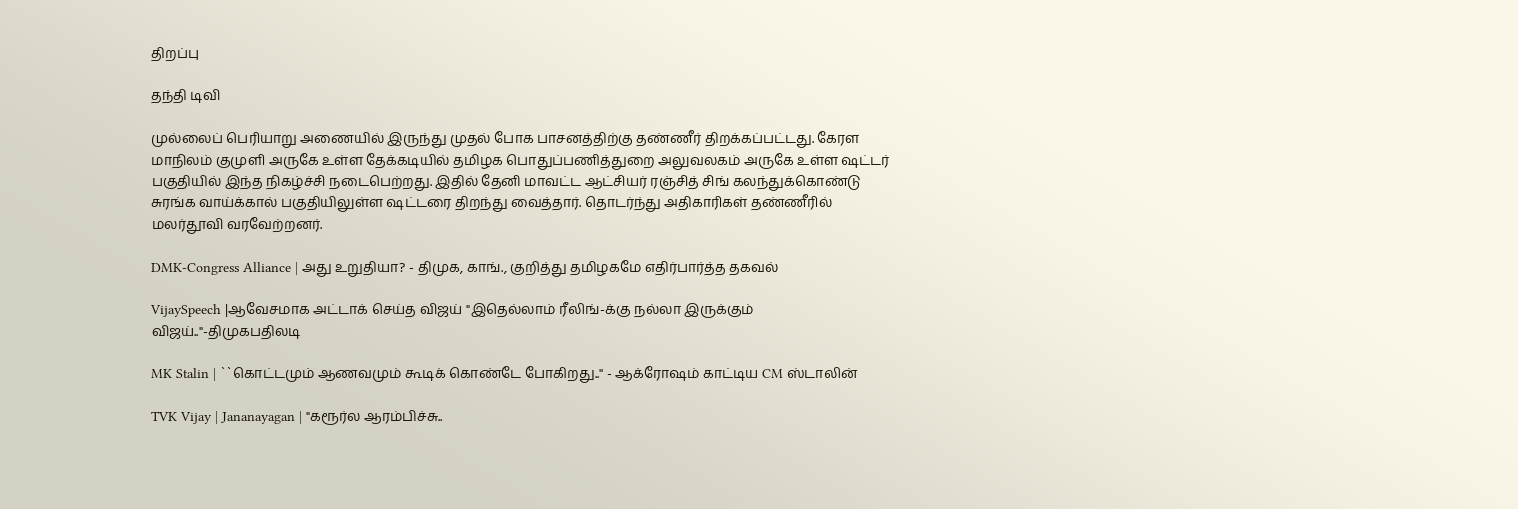திறப்பு

தந்தி டிவி

முல்லைப் பெரியாறு அணையில் இருந்து முதல் போக பாசனத்திற்கு தண்ணீர் திறக்கப்பட்டது. கேரள மாநிலம் குமுளி அருகே உள்ள தேக்கடியில் தமிழக பொதுப்பணித்துறை அலுவலகம் அருகே உள்ள ஷட்டர் பகுதியில் இந்த நிகழ்ச்சி நடைபெற்றது. இதில் தேனி மாவட்ட ஆட்சியர் ரஞ்சித் சிங் கலந்துக்கொண்டு சுரங்க வாய்க்கால் பகுதியிலுள்ள ஷட்டரை திறந்து வைத்தார். தொடர்ந்து அதிகாரிகள் தண்ணீரில் மலர்தூவி வரவேற்றனர்.

DMK-Congress Alliance | அது உறுதியா? - திமுக, காங்., குறித்து தமிழகமே எதிர்பார்த்த தகவல்

VijaySpeech |ஆவேசமாக அட்டாக் செய்த விஜய் "இதெல்லாம் ரீலிங்-க்கு நல்லா இருக்கும் விஜய்.."-திமுகபதிலடி

MK Stalin | ``கொட்டமும் ஆணவமும் கூடிக் கொண்டே போகிறது..'' - ஆக்ரோஷம் காட்டிய CM ஸ்டாலின்

TVK Vijay | Jananayagan | "கரூர்ல ஆரம்பிச்சு..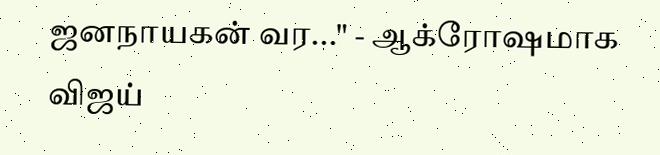ஜனநாயகன் வர..." - ஆக்ரோஷமாக விஜய்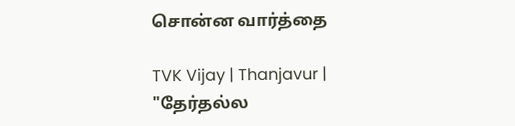சொன்ன வார்த்தை

TVK Vijay | Thanjavur | "தேர்தல்ல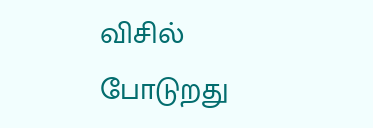விசில் போடுறது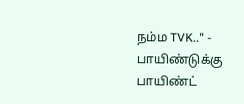நம்ம TVK.." - பாயிண்டுக்கு பாயிண்ட்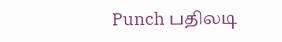Punch பதிலடி